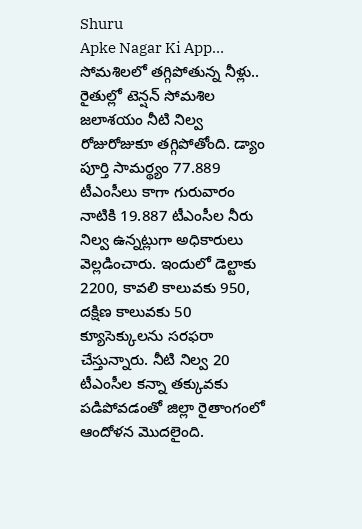Shuru
Apke Nagar Ki App…
సోమశిలలో తగ్గిపోతున్న నీళ్లు.. రైతుల్లో టెన్షన్ సోమశిల జలాశయం నీటి నిల్వ రోజురోజుకూ తగ్గిపోతోంది. డ్యాం పూర్తి సామర్థ్యం 77.889 టీఎంసీలు కాగా గురువారం నాటికి 19.887 టీఎంసీల నీరు నిల్వ ఉన్నట్లుగా అధికారులు వెల్లడించారు. ఇందులో డెల్టాకు 2200, కావలి కాలువకు 950, దక్షిణ కాలువకు 50 క్యూసెక్కులను సరఫరా చేస్తున్నారు. నీటి నిల్వ 20 టీఎంసీల కన్నా తక్కువకు పడిపోవడంతో జిల్లా రైతాంగంలో ఆందోళన మొదలైంది.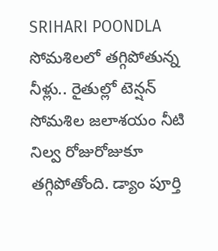SRIHARI POONDLA
సోమశిలలో తగ్గిపోతున్న నీళ్లు.. రైతుల్లో టెన్షన్ సోమశిల జలాశయం నీటి నిల్వ రోజురోజుకూ తగ్గిపోతోంది. డ్యాం పూర్తి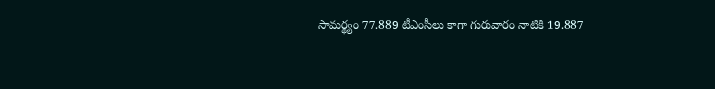సామర్థ్యం 77.889 టీఎంసీలు కాగా గురువారం నాటికి 19.887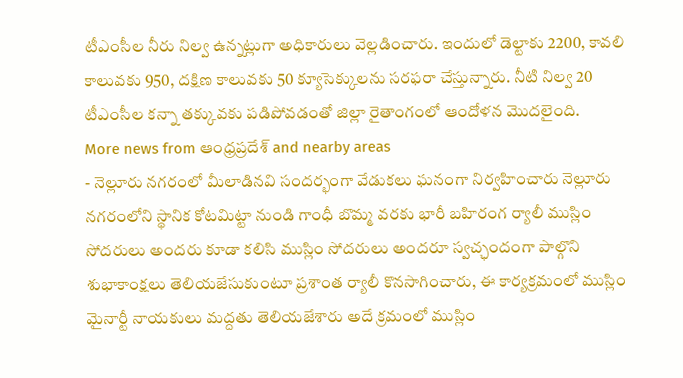టీఎంసీల నీరు నిల్వ ఉన్నట్లుగా అధికారులు వెల్లడించారు. ఇందులో డెల్టాకు 2200, కావలి కాలువకు 950, దక్షిణ కాలువకు 50 క్యూసెక్కులను సరఫరా చేస్తున్నారు. నీటి నిల్వ 20 టీఎంసీల కన్నా తక్కువకు పడిపోవడంతో జిల్లా రైతాంగంలో ఆందోళన మొదలైంది.
More news from ఆంధ్రప్రదేశ్ and nearby areas
- నెల్లూరు నగరంలో మీలాడినవి సందర్భంగా వేడుకలు ఘనంగా నిర్వహించారు నెల్లూరు నగరంలోని స్థానిక కోటమిట్టా నుండి గాంధీ బొమ్మ వరకు భారీ బహిరంగ ర్యాలీ ముస్లిం సోదరులు అందరు కూడా కలిసి ముస్లిం సోదరులు అందరూ స్వచ్ఛందంగా పాల్గొని శుభాకాంక్షలు తెలియజేసుకుంటూ ప్రశాంత ర్యాలీ కొనసాగించారు, ఈ కార్యక్రమంలో ముస్లిం మైనార్టీ నాయకులు మద్దతు తెలియజేశారు అదే క్రమంలో ముస్లిం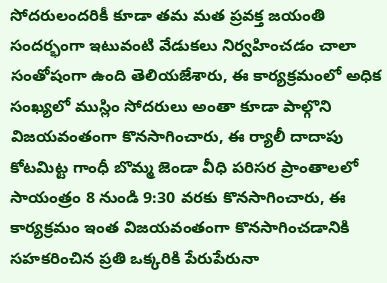సోదరులందరికీ కూడా తమ మత ప్రవక్త జయంతి సందర్భంగా ఇటువంటి వేడుకలు నిర్వహించడం చాలా సంతోషంగా ఉంది తెలియజేశారు, ఈ కార్యక్రమంలో అధిక సంఖ్యలో ముస్లిం సోదరులు అంతా కూడా పాల్గొని విజయవంతంగా కొనసాగించారు, ఈ ర్యాలీ దాదాపు కోటమిట్ట గాంధీ బొమ్మ జెండా వీధి పరిసర ప్రాంతాలలో సాయంత్రం 8 నుండి 9:30 వరకు కొనసాగించారు, ఈ కార్యక్రమం ఇంత విజయవంతంగా కొనసాగించడానికి సహకరించిన ప్రతి ఒక్కరికి పేరుపేరునా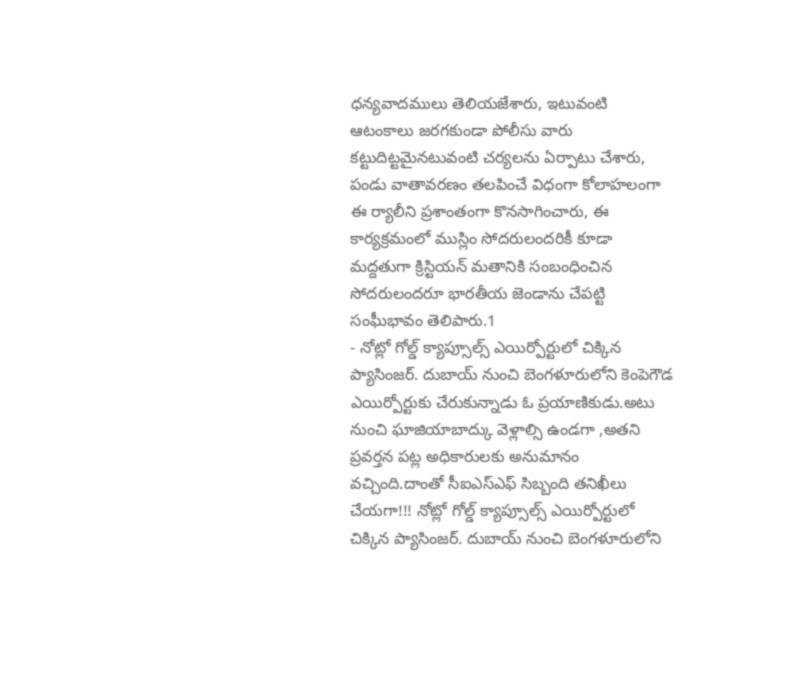ధన్యవాదములు తెలియజేశారు, ఇటువంటి ఆటంకాలు జరగకుండా పోలీసు వారు కట్టుదిట్టమైనటువంటి చర్యలను ఏర్పాటు చేశారు, పండు వాతావరణం తలపించే విధంగా కోలాహలంగా ఈ ర్యాలీని ప్రశాంతంగా కొనసాగించారు, ఈ కార్యక్రమంలో ముస్లిం సోదరులందరికీ కూడా మద్దతుగా క్రిస్టియన్ మతానికి సంబంధించిన సోదరులందరూ భారతీయ జెండాను చేపట్టి సంఘీభావం తెలిపారు.1
- నోట్లో గోల్డ్ క్యాప్సూల్స్ ఎయిర్పోర్టులో చిక్కిన ప్యాసింజర్. దుబాయ్ నుంచి బెంగళూరులోని కెంపెగౌడ ఎయిర్పోర్టుకు చేరుకున్నాడు ఓ ప్రయాణికుడు.అటు నుంచి ఘాజియాబాద్కు వెళ్లాల్సి ఉండగా ,అతని ప్రవర్తన పట్ల అధికారులకు అనుమానం వచ్చింది.దాంతో సీఐఎస్ఎఫ్ సిబ్బంది తనిఖీలు చేయగా!!! నోట్లో గోల్డ్ క్యాప్సూల్స్ ఎయిర్పోర్టులో చిక్కిన ప్యాసింజర్. దుబాయ్ నుంచి బెంగళూరులోని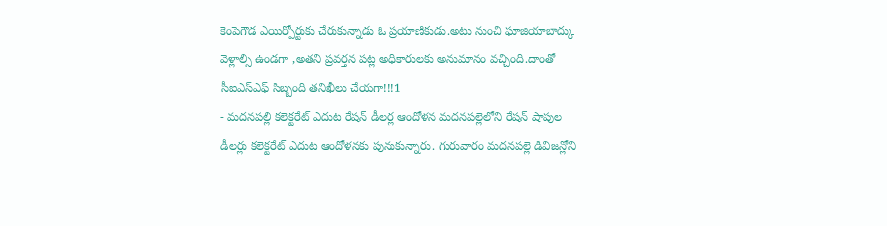కెంపెగౌడ ఎయిర్పోర్టుకు చేరుకున్నాడు ఓ ప్రయాణికుడు.అటు నుంచి ఘాజియాబాద్కు వెళ్లాల్సి ఉండగా ,అతని ప్రవర్తన పట్ల అధికారులకు అనుమానం వచ్చింది.దాంతో సీఐఎస్ఎఫ్ సిబ్బంది తనిఖీలు చేయగా!!!1
- మదనపల్లి కలెక్టరేట్ ఎదుట రేషన్ డీలర్ల ఆందోళన మదనపల్లెలోని రేషన్ షాపుల డీలర్లు కలెక్టరేట్ ఎదుట ఆందోళనకు పునుకున్నారు. గురువారం మదనపల్లె డివిజన్లోని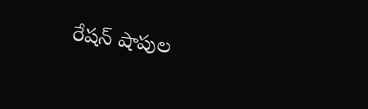రేషన్ షాపుల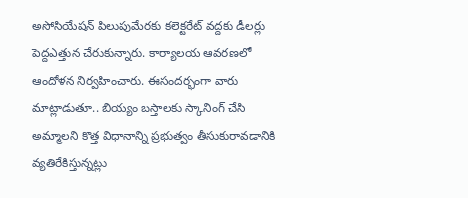అసోసియేషన్ పిలుపుమేరకు కలెక్టరేట్ వద్దకు డీలర్లు పెద్దఎత్తున చేరుకున్నారు. కార్యాలయ ఆవరణలో ఆందోళన నిర్వహించారు. ఈసందర్భంగా వారు మాట్లాడుతూ.. బియ్యం బస్తాలకు స్కానింగ్ చేసి అమ్మాలని కొత్త విధానాన్ని ప్రభుత్వం తీసుకురావడానికి వ్యతిరేకిస్తున్నట్లు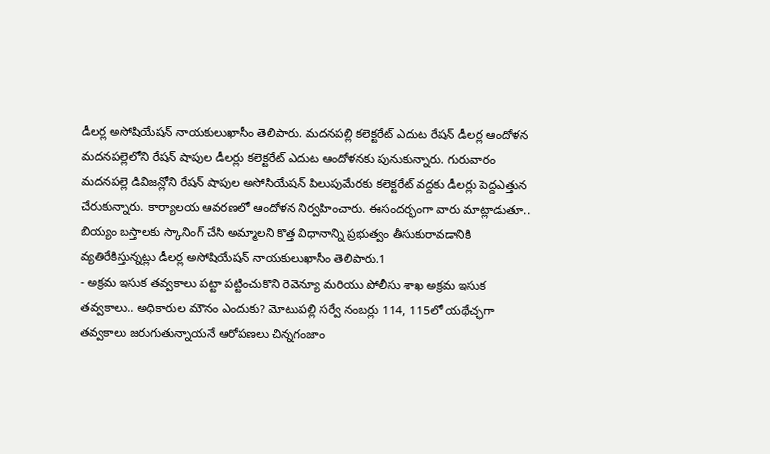డీలర్ల అసోషియేషన్ నాయకులుఖాసీం తెలిపారు. మదనపల్లి కలెక్టరేట్ ఎదుట రేషన్ డీలర్ల ఆందోళన మదనపల్లెలోని రేషన్ షాపుల డీలర్లు కలెక్టరేట్ ఎదుట ఆందోళనకు పునుకున్నారు. గురువారం మదనపల్లె డివిజన్లోని రేషన్ షాపుల అసోసియేషన్ పిలుపుమేరకు కలెక్టరేట్ వద్దకు డీలర్లు పెద్దఎత్తున చేరుకున్నారు. కార్యాలయ ఆవరణలో ఆందోళన నిర్వహించారు. ఈసందర్భంగా వారు మాట్లాడుతూ.. బియ్యం బస్తాలకు స్కానింగ్ చేసి అమ్మాలని కొత్త విధానాన్ని ప్రభుత్వం తీసుకురావడానికి వ్యతిరేకిస్తున్నట్లు డీలర్ల అసోషియేషన్ నాయకులుఖాసీం తెలిపారు.1
- అక్రమ ఇసుక తవ్వకాలు పట్టా పట్టించుకొని రెవెన్యూ మరియు పోలీసు శాఖ అక్రమ ఇసుక తవ్వకాలు.. అధికారుల మౌనం ఎందుకు? మోటుపల్లి సర్వే నంబర్లు 114, 115లో యథేచ్ఛగా తవ్వకాలు జరుగుతున్నాయనే ఆరోపణలు చిన్నగంజాం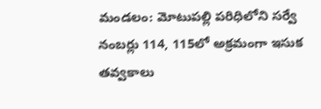మండలం: మోటుపల్లి పరిధిలోని సర్వే నంబర్లు 114, 115లో అక్రమంగా ఇసుక తవ్వకాలు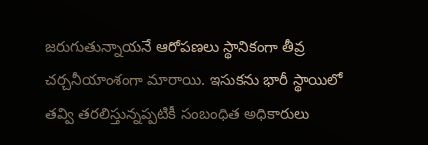జరుగుతున్నాయనే ఆరోపణలు స్థానికంగా తీవ్ర చర్చనీయాంశంగా మారాయి. ఇసుకను భారీ స్థాయిలో తవ్వి తరలిస్తున్నప్పటికీ సంబంధిత అధికారులు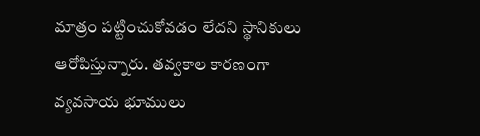మాత్రం పట్టించుకోవడం లేదని స్థానికులు ఆరోపిస్తున్నారు. తవ్వకాల కారణంగా వ్యవసాయ భూములు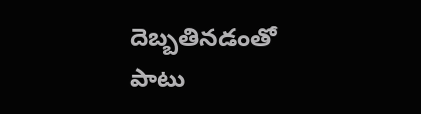దెబ్బతినడంతో పాటు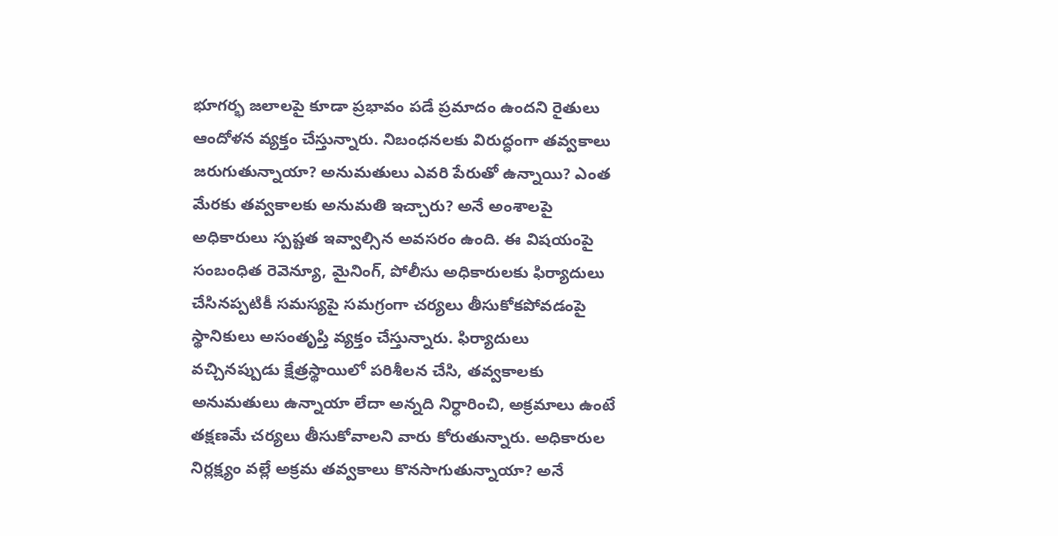భూగర్భ జలాలపై కూడా ప్రభావం పడే ప్రమాదం ఉందని రైతులు ఆందోళన వ్యక్తం చేస్తున్నారు. నిబంధనలకు విరుద్ధంగా తవ్వకాలు జరుగుతున్నాయా? అనుమతులు ఎవరి పేరుతో ఉన్నాయి? ఎంత మేరకు తవ్వకాలకు అనుమతి ఇచ్చారు? అనే అంశాలపై అధికారులు స్పష్టత ఇవ్వాల్సిన అవసరం ఉంది. ఈ విషయంపై సంబంధిత రెవెన్యూ, మైనింగ్, పోలీసు అధికారులకు ఫిర్యాదులు చేసినప్పటికీ సమస్యపై సమగ్రంగా చర్యలు తీసుకోకపోవడంపై స్థానికులు అసంతృప్తి వ్యక్తం చేస్తున్నారు. ఫిర్యాదులు వచ్చినప్పుడు క్షేత్రస్థాయిలో పరిశీలన చేసి, తవ్వకాలకు అనుమతులు ఉన్నాయా లేదా అన్నది నిర్ధారించి, అక్రమాలు ఉంటే తక్షణమే చర్యలు తీసుకోవాలని వారు కోరుతున్నారు. అధికారుల నిర్లక్ష్యం వల్లే అక్రమ తవ్వకాలు కొనసాగుతున్నాయా? అనే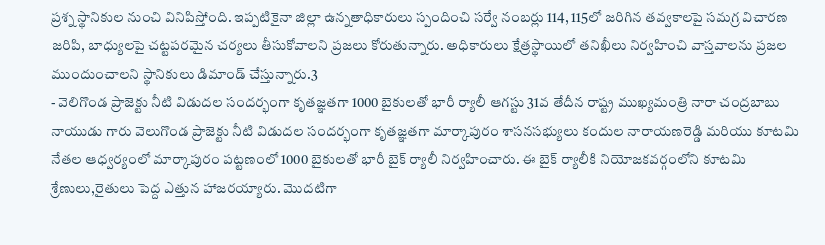ప్రశ్న స్థానికుల నుంచి వినిపిస్తోంది. ఇప్పటికైనా జిల్లా ఉన్నతాధికారులు స్పందించి సర్వే నంబర్లు 114, 115లో జరిగిన తవ్వకాలపై సమగ్ర విచారణ జరిపి, బాధ్యులపై చట్టపరమైన చర్యలు తీసుకోవాలని ప్రజలు కోరుతున్నారు. అధికారులు క్షేత్రస్థాయిలో తనిఖీలు నిర్వహించి వాస్తవాలను ప్రజల ముందుంచాలని స్థానికులు డిమాండ్ చేస్తున్నారు.3
- వెలిగొండ ప్రాజెక్టు నీటి విడుదల సందర్భంగా కృతజ్ఞతగా 1000 బైకులతో భారీ ర్యాలీ ఆగస్టు 31వ తేదీన రాష్ట్ర ముఖ్యమంత్రి నారా చంద్రబాబు నాయుడు గారు వెలుగొండ ప్రాజెక్టు నీటి విడుదల సందర్భంగా కృతజ్ఞతగా మార్కాపురం శాసనసభ్యులు కందుల నారాయణరెడ్డి మరియు కూటమి నేతల ఆధ్వర్యంలో మార్కాపురం పట్టణంలో 1000 బైకులతో భారీ బైక్ ర్యాలీ నిర్వహించారు. ఈ బైక్ ర్యాలీకి నియోజకవర్గంలోని కూటమి శ్రేణులు,రైతులు పెద్ద ఎత్తున హాజరయ్యారు. మొదటిగా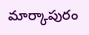మార్కాపురం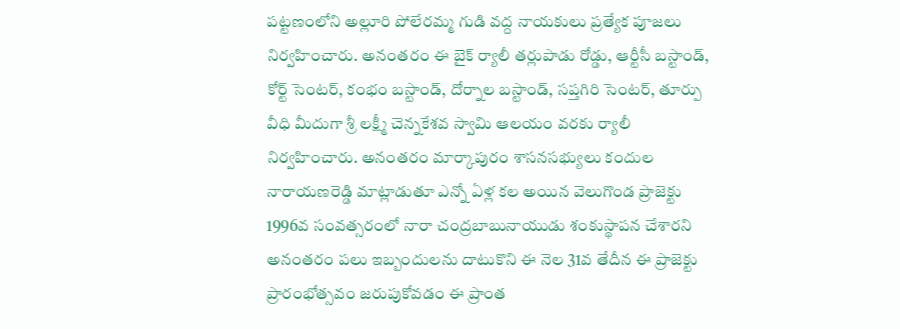పట్టణంలోని అల్లూరి పోలేరమ్మ గుడి వద్ద నాయకులు ప్రత్యేక పూజలు నిర్వహించారు. అనంతరం ఈ బైక్ ర్యాలీ తర్లుపాడు రోడ్డు, ఆర్టీసీ బస్టాండ్, కోర్ట్ సెంటర్, కంభం బస్టాండ్, దోర్నాల బస్టాండ్, సప్తగిరి సెంటర్, తూర్పు వీధి మీదుగా శ్రీ లక్ష్మీ చెన్నకేశవ స్వామి ఆలయం వరకు ర్యాలీ నిర్వహించారు. అనంతరం మార్కాపురం శాసనసభ్యులు కందుల నారాయణరెడ్డి మాట్లాడుతూ ఎన్నో ఏళ్ల కల అయిన వెలుగొండ ప్రాజెక్టు 1996వ సంవత్సరంలో నారా చంద్రబాబునాయుడు శంకుస్థాపన చేశారని అనంతరం పలు ఇబ్బందులను దాటుకొని ఈ నెల 31వ తేదీన ఈ ప్రాజెక్టు ప్రారంభోత్సవం జరుపుకోవడం ఈ ప్రాంత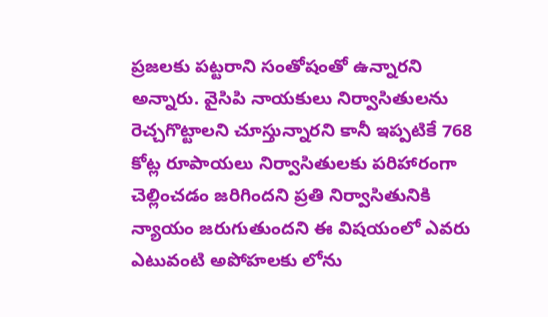ప్రజలకు పట్టరాని సంతోషంతో ఉన్నారని అన్నారు. వైసిపి నాయకులు నిర్వాసితులను రెచ్చగొట్టాలని చూస్తున్నారని కానీ ఇప్పటికే 768 కోట్ల రూపాయలు నిర్వాసితులకు పరిహారంగా చెల్లించడం జరిగిందని ప్రతి నిర్వాసితునికి న్యాయం జరుగుతుందని ఈ విషయంలో ఎవరు ఎటువంటి అపోహలకు లోను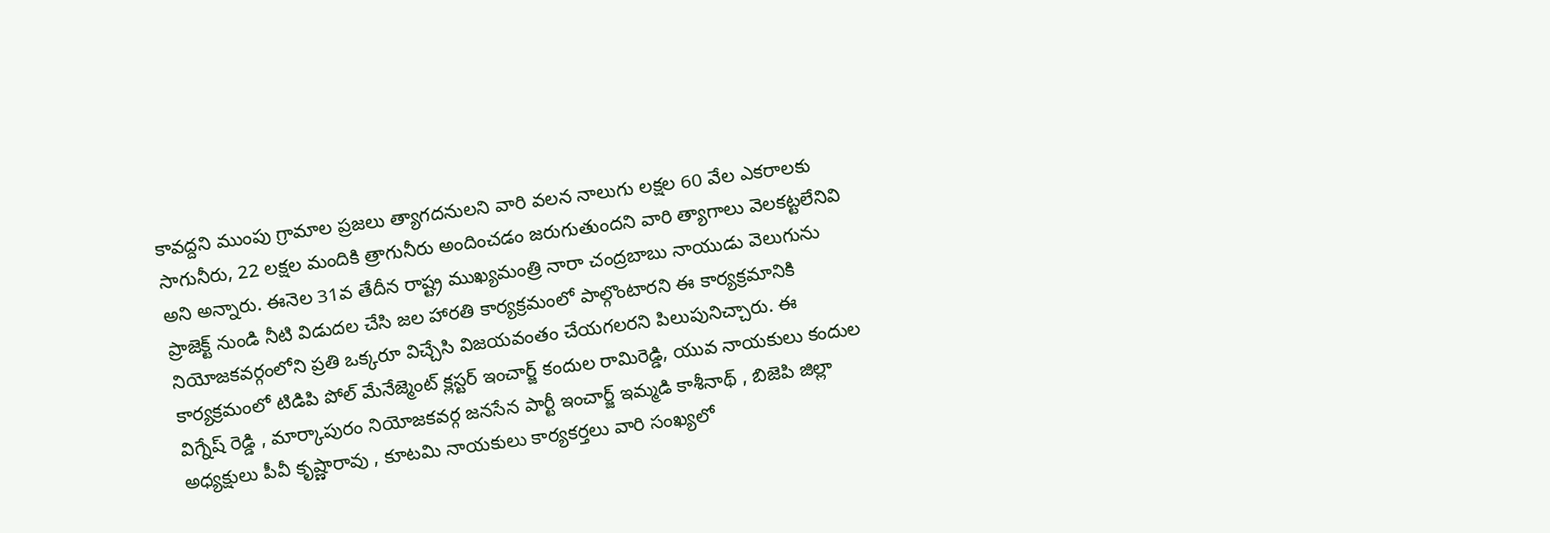కావద్దని ముంపు గ్రామాల ప్రజలు త్యాగదనులని వారి వలన నాలుగు లక్షల 60 వేల ఎకరాలకు సాగునీరు, 22 లక్షల మందికి త్రాగునీరు అందించడం జరుగుతుందని వారి త్యాగాలు వెలకట్టలేనివి అని అన్నారు. ఈనెల 31వ తేదీన రాష్ట్ర ముఖ్యమంత్రి నారా చంద్రబాబు నాయుడు వెలుగును ప్రాజెక్ట్ నుండి నీటి విడుదల చేసి జల హారతి కార్యక్రమంలో పాల్గొంటారని ఈ కార్యక్రమానికి నియోజకవర్గంలోని ప్రతి ఒక్కరూ విచ్చేసి విజయవంతం చేయగలరని పిలుపునిచ్చారు. ఈ కార్యక్రమంలో టిడిపి పోల్ మేనేజ్మెంట్ క్లస్టర్ ఇంచార్జ్ కందుల రామిరెడ్డి, యువ నాయకులు కందుల విగ్నేష్ రెడ్డి , మార్కాపురం నియోజకవర్గ జనసేన పార్టీ ఇంచార్జ్ ఇమ్మడి కాశీనాథ్ , బిజెపి జిల్లా అధ్యక్షులు పీవీ కృష్ణారావు , కూటమి నాయకులు కార్యకర్తలు వారి సంఖ్యలో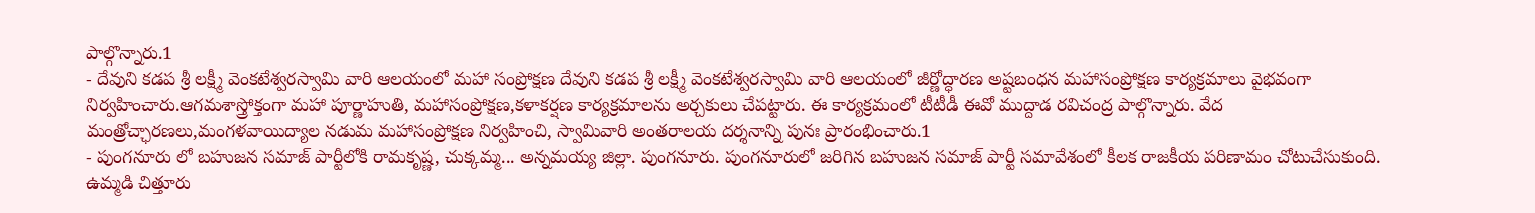పాల్గొన్నారు.1
- దేవుని కడప శ్రీ లక్ష్మీ వెంకటేశ్వరస్వామి వారి ఆలయంలో మహా సంప్రోక్షణ దేవుని కడప శ్రీ లక్ష్మీ వెంకటేశ్వరస్వామి వారి ఆలయంలో జీర్ణోద్ధారణ అష్టబంధన మహాసంప్రోక్షణ కార్యక్రమాలు వైభవంగా నిర్వహించారు.ఆగమశాస్త్రోక్తంగా మహా పూర్ణాహుతి, మహాసంప్రోక్షణ,కళాకర్షణ కార్యక్రమాలను అర్చకులు చేపట్టారు. ఈ కార్యక్రమంలో టీటీడీ ఈవో ముద్దాడ రవిచంద్ర పాల్గొన్నారు. వేద మంత్రోచ్ఛారణలు,మంగళవాయిద్యాల నడుమ మహాసంప్రోక్షణ నిర్వహించి, స్వామివారి అంతరాలయ దర్శనాన్ని పునః ప్రారంభించారు.1
- పుంగనూరు లో బహుజన సమాజ్ పార్టీలోకి రామకృష్ణ, చుక్కమ్మ... అన్నమయ్య జిల్లా. పుంగనూరు. పుంగనూరులో జరిగిన బహుజన సమాజ్ పార్టీ సమావేశంలో కీలక రాజకీయ పరిణామం చోటుచేసుకుంది. ఉమ్మడి చిత్తూరు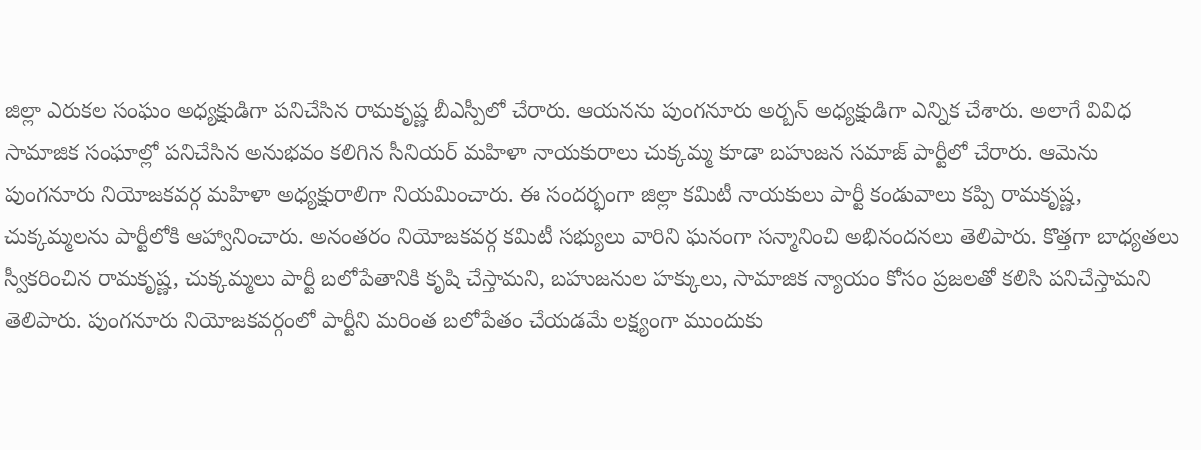జిల్లా ఎరుకల సంఘం అధ్యక్షుడిగా పనిచేసిన రామకృష్ణ బీఎస్పీలో చేరారు. ఆయనను పుంగనూరు అర్బన్ అధ్యక్షుడిగా ఎన్నిక చేశారు. అలాగే వివిధ సామాజిక సంఘాల్లో పనిచేసిన అనుభవం కలిగిన సీనియర్ మహిళా నాయకురాలు చుక్కమ్మ కూడా బహుజన సమాజ్ పార్టీలో చేరారు. ఆమెను పుంగనూరు నియోజకవర్గ మహిళా అధ్యక్షురాలిగా నియమించారు. ఈ సందర్భంగా జిల్లా కమిటీ నాయకులు పార్టీ కండువాలు కప్పి రామకృష్ణ, చుక్కమ్మలను పార్టీలోకి ఆహ్వానించారు. అనంతరం నియోజకవర్గ కమిటీ సభ్యులు వారిని ఘనంగా సన్మానించి అభినందనలు తెలిపారు. కొత్తగా బాధ్యతలు స్వీకరించిన రామకృష్ణ, చుక్కమ్మలు పార్టీ బలోపేతానికి కృషి చేస్తామని, బహుజనుల హక్కులు, సామాజిక న్యాయం కోసం ప్రజలతో కలిసి పనిచేస్తామని తెలిపారు. పుంగనూరు నియోజకవర్గంలో పార్టీని మరింత బలోపేతం చేయడమే లక్ష్యంగా ముందుకు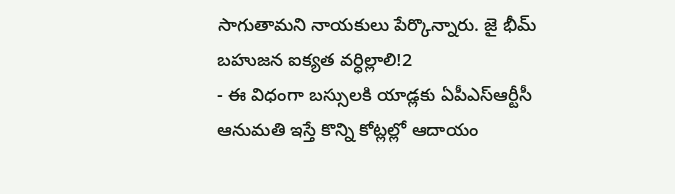సాగుతామని నాయకులు పేర్కొన్నారు. జై భీమ్ బహుజన ఐక్యత వర్ధిల్లాలి!2
- ఈ విధంగా బస్సులకి యాడ్లకు ఏపీఎస్ఆర్టీసీ ఆనుమతి ఇస్తే కొన్ని కోట్లల్లో ఆదాయం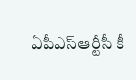ఏపీఎస్ఆర్టీసీ కీ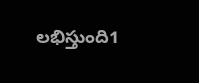లభిస్తుంది1